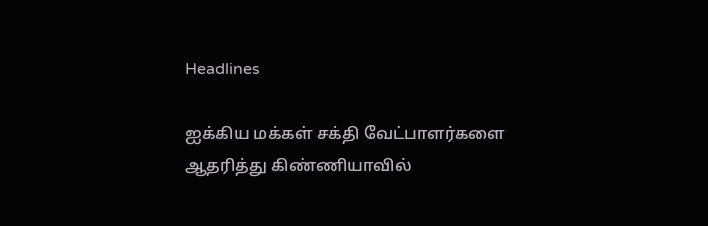Headlines

ஐக்கிய மக்கள் சக்தி வேட்பாளர்களை ஆதரித்து கிண்ணியாவில்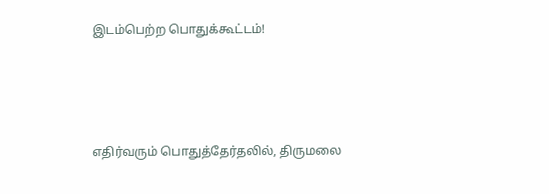இடம்பெற்ற பொதுக்கூட்டம்!




எதிர்வரும் பொதுத்தேர்தலில், திருமலை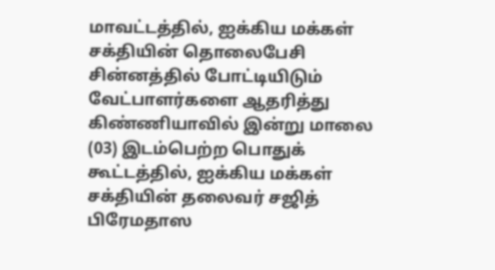மாவட்டத்தில், ஐக்கிய மக்கள் சக்தியின் தொலைபேசி சின்னத்தில் போட்டியிடும் வேட்பாளர்களை ஆதரித்து கிண்ணியாவில் இன்று மாலை (03) இடம்பெற்ற பொதுக் கூட்டத்தில், ஐக்கிய மக்கள் சக்தியின் தலைவர் சஜித் பிரேமதாஸ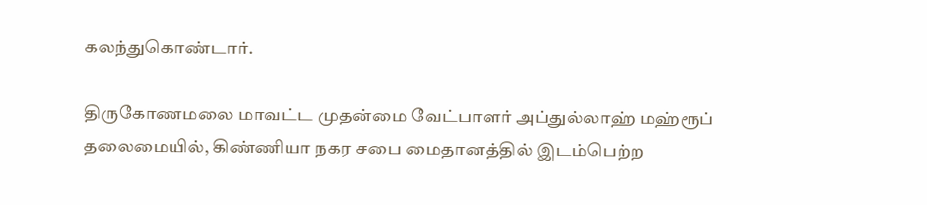கலந்துகொண்டார்.

திருகோணமலை மாவட்ட முதன்மை வேட்பாளர் அப்துல்லாஹ் மஹ்ரூப் தலைமையில், கிண்ணியா நகர சபை மைதானத்தில் இடம்பெற்ற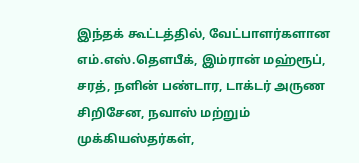இந்தக் கூட்டத்தில், வேட்பாளர்களான எம்.எஸ்.தௌபீக், இம்ரான் மஹ்ரூப், சரத், நளின் பண்டார, டாக்டர் அருண சிறிசேன, நவாஸ் மற்றும் முக்கியஸ்தர்கள்,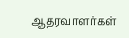ஆதரவாளர்கள்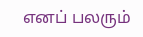எனப் பலரும்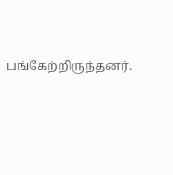பங்கேற்றிருந்தனர்.